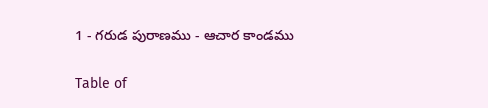1 - గరుడ పురాణము - ఆచార కాండము

Table of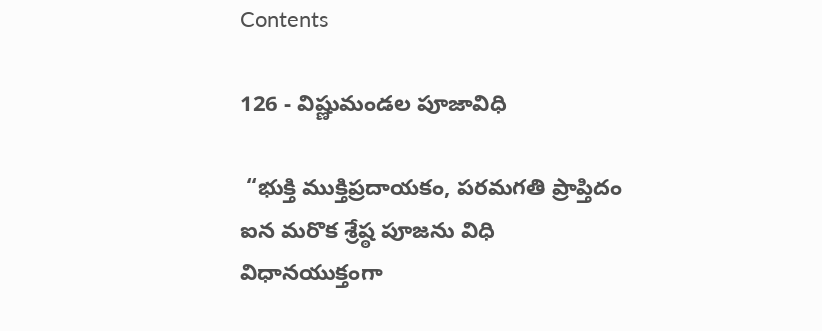Contents

126 - విష్ణుమండల పూజావిధి

 “భుక్తి ముక్తిప్రదాయకం, పరమగతి ప్రాప్తిదం ఐన మరొక శ్రేష్ఠ పూజను విధి విధానయుక్తంగా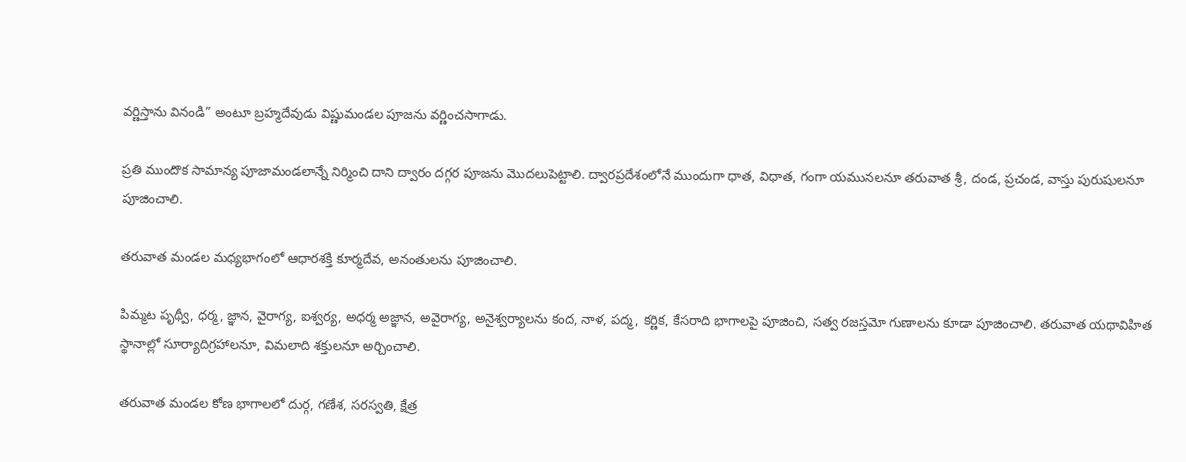వర్ణిస్తాను వినండి” అంటూ బ్రహ్మదేవుడు విష్ణుమండల పూజను వర్ణించసాగాడు.

ప్రతి ముందొక సామాన్య పూజామండలాన్నే నిర్మించి దాని ద్వారం దగ్గర పూజను మొదలుపెట్టాలి. ద్వారప్రదేశంలోనే ముందుగా ధాత, విధాత, గంగా యమునలనూ తరువాత శ్రీ, దండ, ప్రచండ, వాస్తు పురుషులనూ పూజించాలి.

తరువాత మండల మధ్యభాగంలో ఆధారశక్తి కూర్మదేవ, అనంతులను పూజించాలి.

పిమ్మట పృథ్వీ, ధర్మ, జ్ఞాన, వైరాగ్య, ఐశ్వర్య, అధర్మ అజ్ఞాన, అవైరాగ్య, అనైశ్వర్యాలను కంద, నాళ, పద్మ, కర్ణిక, కేసరాది భాగాలపై పూజించి, సత్వ రజస్తమో గుణాలను కూడా పూజించాలి. తరువాత యథావిహిత స్థానాల్లో సూర్యాదిగ్రహాలనూ, విమలాది శక్తులనూ అర్చించాలి.

తరువాత మండల కోణ భాగాలలో దుర్గ, గణేశ, సరస్వతి, క్షేత్ర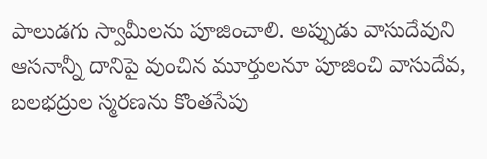పాలుడగు స్వామీలను పూజించాలి. అప్పుడు వాసుదేవుని ఆసనాన్నీ దానిపై వుంచిన మూర్తులనూ పూజించి వాసుదేవ, బలభద్రుల స్మరణను కొంతసేపు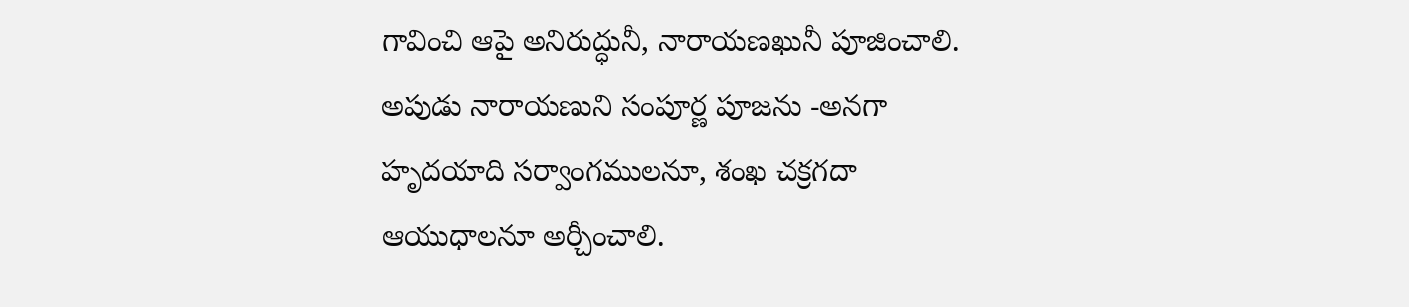గావించి ఆపై అనిరుద్ధునీ, నారాయణఖునీ పూజించాలి. అపుడు నారాయణుని సంపూర్ణ పూజను -అనగా హృదయాది సర్వాంగములనూ, శంఖ చక్రగదా ఆయుధాలనూ అర్చీంచాలి.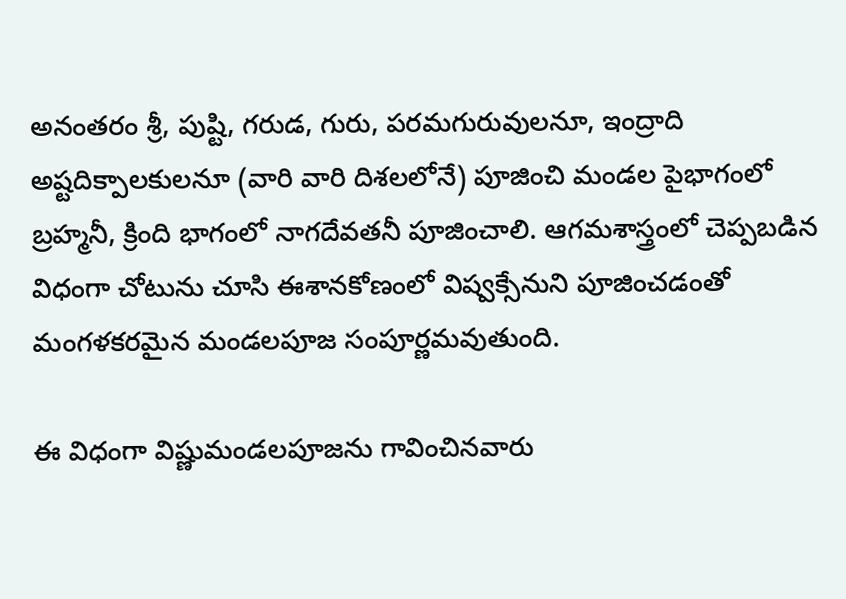అనంతరం శ్రీ, పుష్టి, గరుడ, గురు, పరమగురువులనూ, ఇంద్రాది అష్టదిక్పాలకులనూ (వారి వారి దిశలలోనే) పూజించి మండల పైభాగంలో బ్రహ్మనీ, క్రింది భాగంలో నాగదేవతనీ పూజించాలి. ఆగమశాస్త్రంలో చెప్పబడిన విధంగా చోటును చూసి ఈశానకోణంలో విష్వక్సేనుని పూజించడంతో మంగళకరమైన మండలపూజ సంపూర్ణమవుతుంది.

ఈ విధంగా విష్ణుమండలపూజను గావించినవారు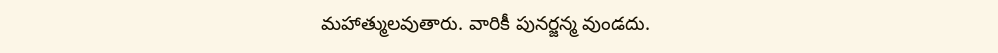మహాత్ములవుతారు. వారికీ పునర్జన్మ వుండదు.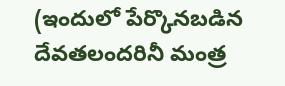(ఇందులో పేర్కొనబడిన దేవతలందరినీ మంత్ర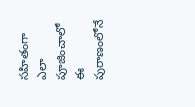సహితంగా ఎలా పూజించాలో ఈ పురాణంలోనే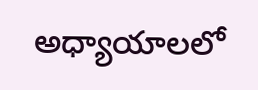అధ్యాయాలలో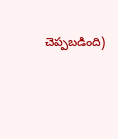చెప్పబడింది)